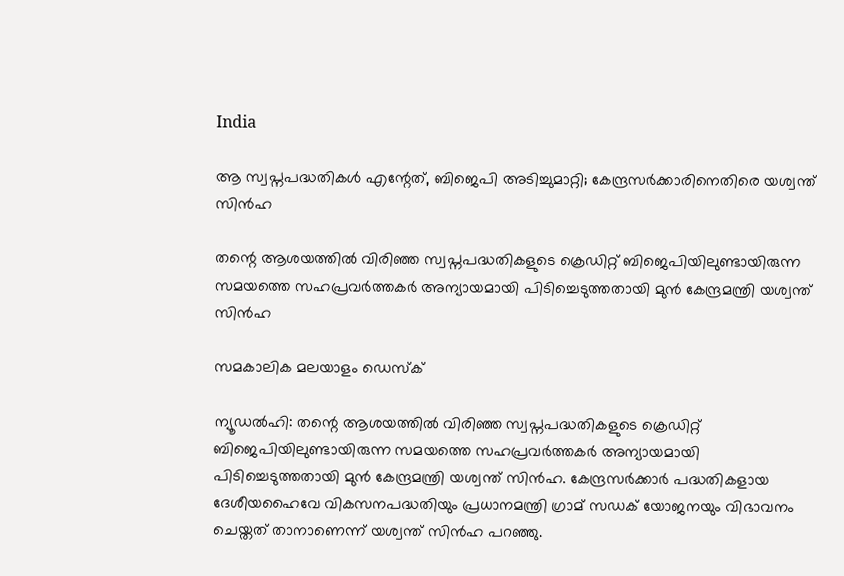India

ആ സ്വപ്നപദ്ധതികള്‍ എന്റേത്, ബിജെപി അടിച്ചുമാറ്റി; കേന്ദ്രസര്‍ക്കാരിനെതിരെ യശ്വന്ത് സിന്‍ഹ

തന്റെ ആശയത്തില്‍ വിരിഞ്ഞ സ്വപ്നപദ്ധതികളുടെ ക്രെഡിറ്റ് ബിജെപിയിലുണ്ടായിരുന്ന സമയത്തെ സഹപ്രവര്‍ത്തകര്‍ അന്യായമായി പിടിച്ചെടുത്തതായി മുന്‍ കേന്ദ്രമന്ത്രി യശ്വന്ത് സിന്‍ഹ

സമകാലിക മലയാളം ഡെസ്ക്

ന്യൂഡല്‍ഹി: തന്റെ ആശയത്തില്‍ വിരിഞ്ഞ സ്വപ്നപദ്ധതികളുടെ ക്രെഡിറ്റ് ബിജെപിയിലുണ്ടായിരുന്ന സമയത്തെ സഹപ്രവര്‍ത്തകര്‍ അന്യായമായി പിടിച്ചെടുത്തതായി മുന്‍ കേന്ദ്രമന്ത്രി യശ്വന്ത് സിന്‍ഹ. കേന്ദ്രസര്‍ക്കാര്‍ പദ്ധതികളായ ദേശീയഹൈവേ വികസനപദ്ധതിയും പ്രധാനമന്ത്രി ഗ്രാമ് സഡക് യോജനയും വിഭാവനം ചെയ്തത് താനാണെന്ന് യശ്വന്ത് സിന്‍ഹ പറഞ്ഞു.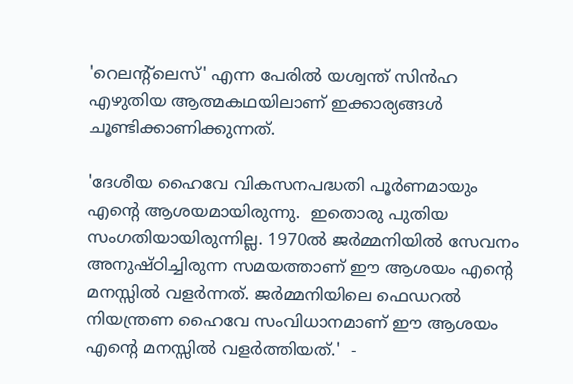'റെലന്റ്‌ലെസ്' എന്ന പേരില്‍ യശ്വന്ത് സിന്‍ഹ എഴുതിയ ആത്മകഥയിലാണ് ഇക്കാര്യങ്ങള്‍ ചൂണ്ടിക്കാണിക്കുന്നത്.

'ദേശീയ ഹൈവേ വികസനപദ്ധതി പൂര്‍ണമായും എന്റെ ആശയമായിരുന്നു.  ഇതൊരു പുതിയ സംഗതിയായിരുന്നില്ല. 1970ല്‍ ജര്‍മ്മനിയില്‍ സേവനം അനുഷ്ഠിച്ചിരുന്ന സമയത്താണ് ഈ ആശയം എന്റെ മനസ്സില്‍ വളര്‍ന്നത്. ജര്‍മ്മനിയിലെ ഫെഡറല്‍ നിയന്ത്രണ ഹൈവേ സംവിധാനമാണ് ഈ ആശയം എന്റെ മനസ്സില്‍ വളര്‍ത്തിയത്.'  -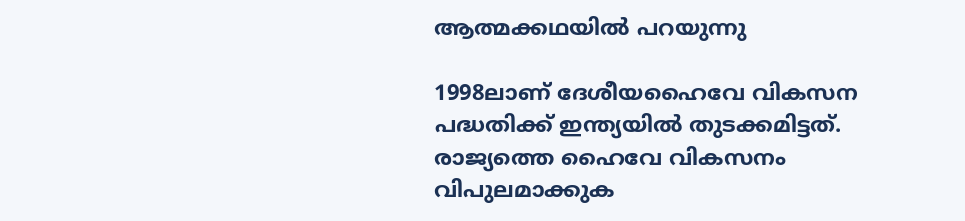ആത്മക്കഥയില്‍ പറയുന്നു

1998ലാണ് ദേശീയഹൈവേ വികസന പദ്ധതിക്ക് ഇന്ത്യയില്‍ തുടക്കമിട്ടത്. രാജ്യത്തെ ഹൈവേ വികസനം വിപുലമാക്കുക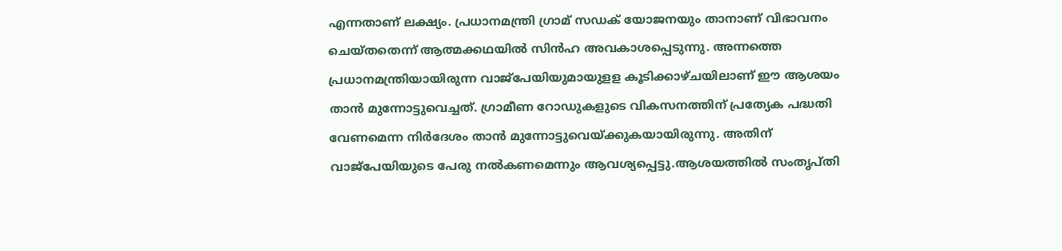എന്നതാണ് ലക്ഷ്യം. പ്രധാനമന്ത്രി ഗ്രാമ് സഡക് യോജനയും താനാണ് വിഭാവനം ചെയ്തതെന്ന് ആത്മക്കഥയില്‍ സിന്‍ഹ അവകാശപ്പെടുന്നു. അന്നത്തെ പ്രധാനമന്ത്രിയായിരുന്ന വാജ്‌പേയിയുമായുളള കൂടിക്കാഴ്ചയിലാണ് ഈ ആശയം താന്‍ മുന്നോട്ടുവെച്ചത്. ഗ്രാമീണ റോഡുകളുടെ വികസനത്തിന് പ്രത്യേക പദ്ധതി വേണമെന്ന നിര്‍ദേശം താന്‍ മുന്നോട്ടുവെയ്ക്കുകയായിരുന്നു. അതിന് വാജ്‌പേയിയുടെ പേരു നല്‍കണമെന്നും ആവശ്യപ്പെട്ടു.ആശയത്തില്‍ സംതൃപ്തി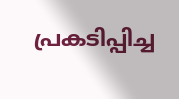പ്രകടിപ്പിച്ച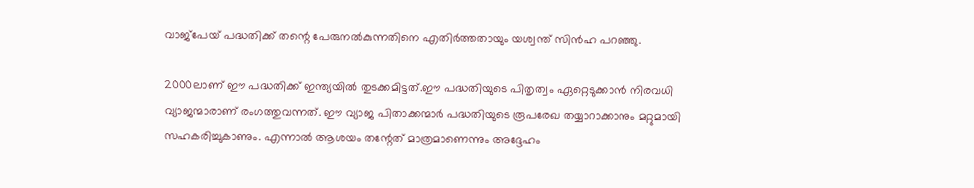വാജ്‌പേയ് പദ്ധതിക്ക് തന്റെ പേരുനല്‍കുന്നതിനെ എതിര്‍ത്തതായും യശ്വന്ത് സിന്‍ഹ പറഞ്ഞു.

2000ലാണ് ഈ പദ്ധതിക്ക് ഇന്ത്യയില്‍ തുടക്കമിട്ടത്.ഈ പദ്ധതിയുടെ പിതൃത്വം ഏറ്റെടുക്കാന്‍ നിരവധി വ്യാജന്മാരാണ് രംഗത്തുവന്നത്. ഈ വ്യാജ പിതാക്കന്മാര്‍ പദ്ധതിയുടെ രൂപരേഖ തയ്യാറാക്കാനും മറ്റുമായി സഹകരിച്ചുകാണും. എന്നാല്‍ ആശയം തന്റേത് മാത്രമാണെന്നും അദ്ദേഹം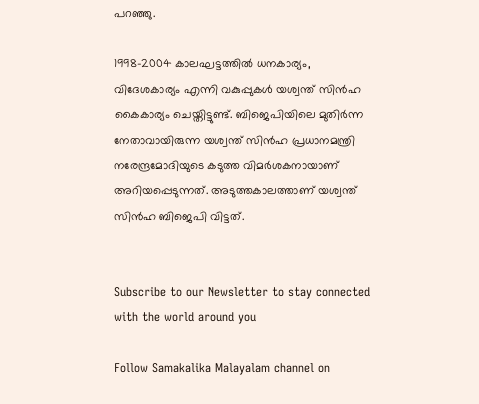പറഞ്ഞു.

1998-2004 കാലഘട്ടത്തില്‍ ധനകാര്യം, വിദേശകാര്യം എന്നി വകുപ്പുകള്‍ യശ്വന്ത് സിന്‍ഹ കൈകാര്യം ചെയ്തിട്ടുണ്ട്. ബിജെപിയിലെ മുതിര്‍ന്ന നേതാവായിരുന്ന യശ്വന്ത് സിന്‍ഹ പ്രധാനമന്ത്രി നരേന്ദ്രമോദിയുടെ കടുത്ത വിമര്‍ശകനായാണ് അറിയപ്പെടുന്നത്. അടുത്തകാലത്താണ് യശ്വന്ത് സിന്‍ഹ ബിജെപി വിട്ടത്.


Subscribe to our Newsletter to stay connected with the world around you

Follow Samakalika Malayalam channel on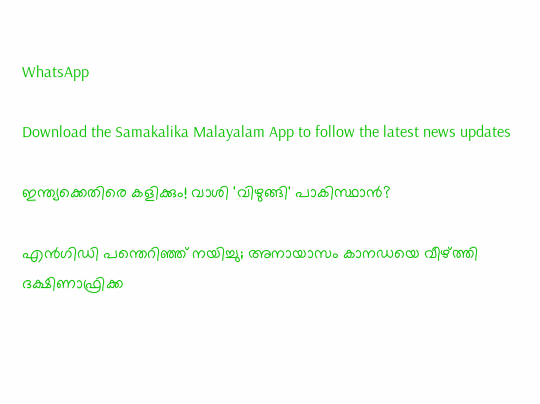WhatsApp

Download the Samakalika Malayalam App to follow the latest news updates

ഇന്ത്യക്കെതിരെ കളിക്കും! വാശി 'വിഴുങ്ങി' പാകിസ്ഥാന്‍?

എന്‍ഗിഡി പന്തെറിഞ്ഞ് നയിച്ചു; അനായാസം കാനഡയെ വീഴ്ത്തി ദക്ഷിണാഫ്രിക്ക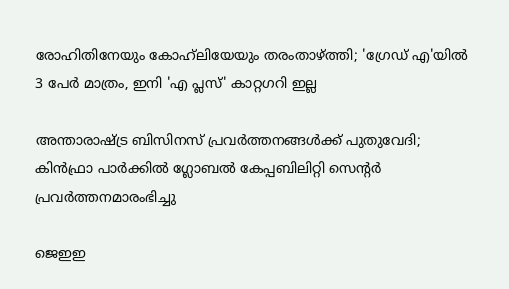രോഹിതിനേയും കോഹ്‌ലിയേയും തരംതാഴ്ത്തി; 'ഗ്രേഡ് എ'യില്‍ 3 പേര്‍ മാത്രം, ഇനി 'എ പ്ലസ്' കാറ്റഗറി ഇല്ല

അന്താരാഷ്ട്ര ബിസിനസ് പ്രവര്‍ത്തനങ്ങള്‍ക്ക് പുതുവേദി; കിന്‍ഫ്രാ പാര്‍ക്കില്‍ ഗ്ലോബല്‍ കേപ്പബിലിറ്റി സെന്റര്‍ പ്രവര്‍ത്തനമാരംഭിച്ചു

ജെഇഇ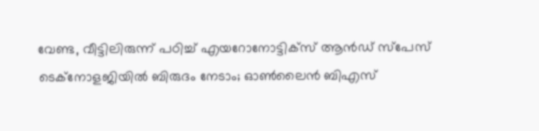വേണ്ട, വീട്ടിലിരുന്ന് പഠിച്ച് എയറോനോട്ടിക്സ് ആൻഡ് സ്പേസ് ടെക്നോളജിയിൽ ബിരുദം നേടാം; ഓൺലൈൻ ബിഎസ്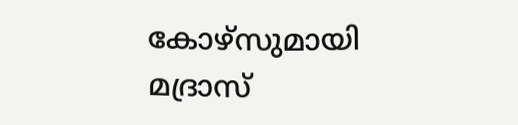കോഴ്സുമായി മദ്രാസ്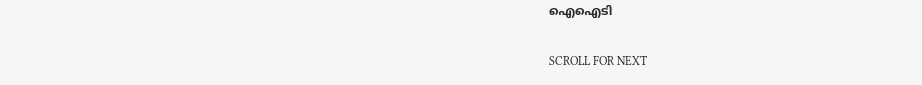ഐഐടി

SCROLL FOR NEXT